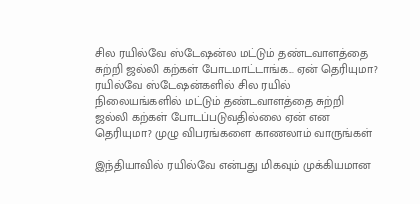சில ரயில்வே ஸ்டேஷன்ல மட்டும் தண்டவாளத்தை சுற்றி ஜல்லி கற்கள் போடமாட்டாங்க... ஏன் தெரியுமா?
ரயில்வே ஸ்டேஷன்களில் சில ரயில் நிலையங்களில் மட்டும் தண்டவாளத்தை சுற்றி ஜல்லி கற்கள் போடப்படுவதில்லை ஏன் என தெரியுமா? முழு விபரங்களை காணலாம் வாருங்கள்

இந்தியாவில் ரயில்வே என்பது மிகவும் முக்கியமான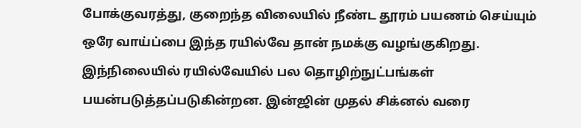போக்குவரத்து, குறைந்த விலையில் நீண்ட தூரம் பயணம் செய்யும் ஒரே வாய்ப்பை இந்த ரயில்வே தான் நமக்கு வழங்குகிறது. இந்நிலையில் ரயில்வேயில் பல தொழிற்நுட்பங்கள் பயன்படுத்தப்படுகின்றன. இன்ஜின் முதல் சிக்னல் வரை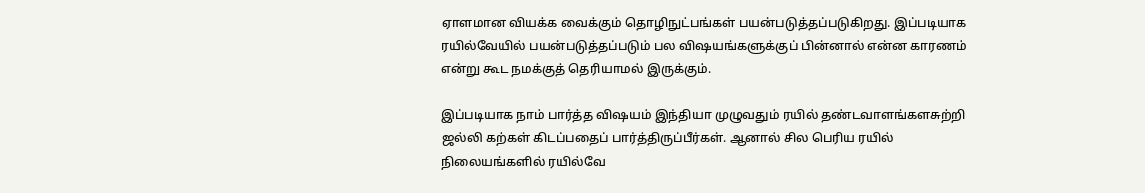ஏாளமான வியக்க வைக்கும் தொழிநுட்பங்கள் பயன்படுத்தப்படுகிறது. இப்படியாக ரயில்வேயில் பயன்படுத்தப்படும் பல விஷயங்களுக்குப் பின்னால் என்ன காரணம் என்று கூட நமக்குத் தெரியாமல் இருக்கும்.

இப்படியாக நாம் பார்த்த விஷயம் இந்தியா முழுவதும் ரயில் தண்டவாளங்களசுற்றி ஜல்லி கற்கள் கிடப்பதைப் பார்த்திருப்பீர்கள். ஆனால் சில பெரிய ரயில் நிலையங்களில் ரயில்வே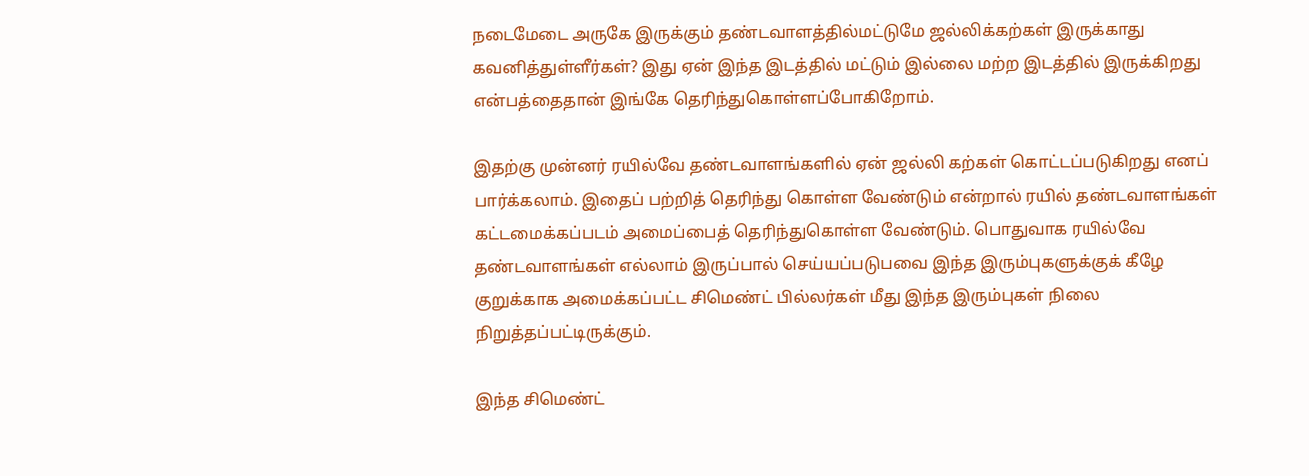நடைமேடை அருகே இருக்கும் தண்டவாளத்தில்மட்டுமே ஜல்லிக்கற்கள் இருக்காது கவனித்துள்ளீர்கள்? இது ஏன் இந்த இடத்தில் மட்டும் இல்லை மற்ற இடத்தில் இருக்கிறது என்பத்தைதான் இங்கே தெரிந்துகொள்ளப்போகிறோம்.

இதற்கு முன்னர் ரயில்வே தண்டவாளங்களில் ஏன் ஜல்லி கற்கள் கொட்டப்படுகிறது எனப் பார்க்கலாம். இதைப் பற்றித் தெரிந்து கொள்ள வேண்டும் என்றால் ரயில் தண்டவாளங்கள் கட்டமைக்கப்படம் அமைப்பைத் தெரிந்துகொள்ள வேண்டும். பொதுவாக ரயில்வே தண்டவாளங்கள் எல்லாம் இருப்பால் செய்யப்படுபவை இந்த இரும்புகளுக்குக் கீழே குறுக்காக அமைக்கப்பட்ட சிமெண்ட் பில்லர்கள் மீது இந்த இரும்புகள் நிலை நிறுத்தப்பட்டிருக்கும்.

இந்த சிமெண்ட்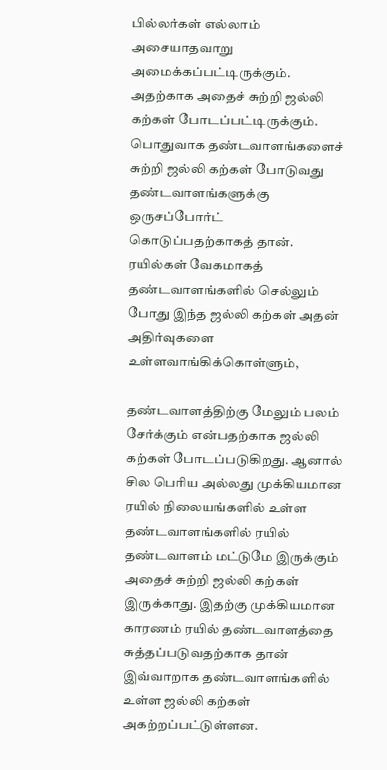பில்லர்கள் எல்லாம் அசையாதவாறு அமைக்கப்பட்டிருக்கும். அதற்காக அதைச் சுற்றி ஜல்லி கற்கள் போடப்பட்டிருக்கும். பொதுவாக தண்டவாளங்களைச் சுற்றி ஜல்லி கற்கள் போடுவது தண்டவாளங்களுக்கு ஒருசப்போர்ட் கொடுப்பதற்காகத் தான். ரயில்கள் வேகமாகத் தண்டவாளங்களில் செல்லும் போது இந்த ஜல்லி கற்கள் அதன் அதிர்வுகளை உள்ளவாங்கிக்கொள்ளும்,

தண்டவாளத்திற்கு மேலும் பலம் சேர்க்கும் என்பதற்காக ஜல்லி கற்கள் போடப்படுகிறது. ஆனால் சில பெரிய அல்லது முக்கியமான ரயில் நிலையங்களில் உள்ள தண்டவாளங்களில் ரயில் தண்டவாளம் மட்டுமே இருக்கும் அதைச் சுற்றி ஜல்லி கற்கள் இருக்காது. இதற்கு முக்கியமான காரணம் ரயில் தண்டவாளத்தை சுத்தப்படுவதற்காக தான் இவ்வாறாக தண்டவாளங்களில் உள்ள ஜல்லி கற்கள் அகற்றப்பட்டுள்ளன.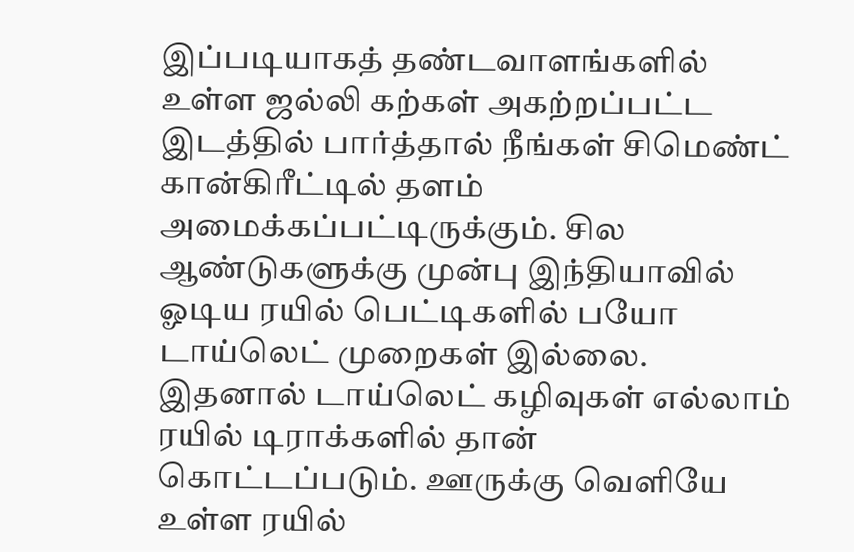இப்படியாகத் தண்டவாளங்களில் உள்ள ஜல்லி கற்கள் அகற்றப்பட்ட இடத்தில் பார்த்தால் நீங்கள் சிமெண்ட் கான்கிரீட்டில் தளம் அமைக்கப்பட்டிருக்கும். சில ஆண்டுகளுக்கு முன்பு இந்தியாவில் ஓடிய ரயில் பெட்டிகளில் பயோ டாய்லெட் முறைகள் இல்லை. இதனால் டாய்லெட் கழிவுகள் எல்லாம் ரயில் டிராக்களில் தான் கொட்டப்படும். ஊருக்கு வெளியே உள்ள ரயில்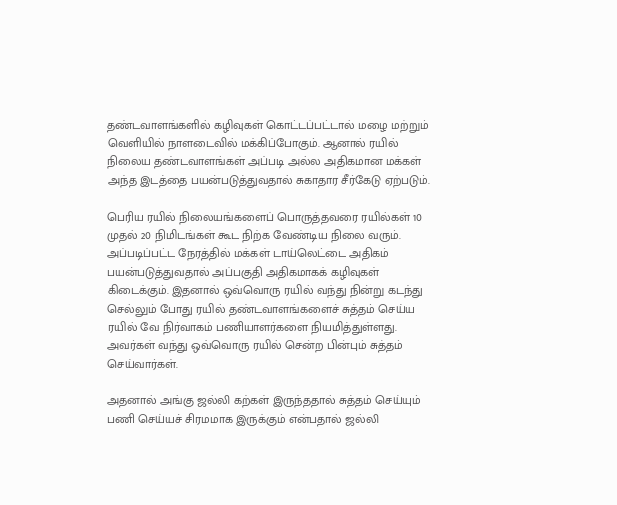தண்டவாளங்களில் கழிவுகள் கொட்டப்பட்டால் மழை மற்றும் வெளியில் நாளடைவில் மக்கிப்போகும். ஆனால் ரயில் நிலைய தண்டவாளங்கள் அப்படி அல்ல அதிகமான மக்கள் அந்த இடத்தை பயன்படுத்துவதால் சுகாதார சீர்கேடு ஏற்படும்.

பெரிய ரயில் நிலையங்களைப் பொருத்தவரை ரயில்கள் 10 முதல் 20 நிமிடங்கள் கூட நிற்க வேண்டிய நிலை வரும். அப்படிப்பட்ட நேரத்தில் மக்கள் டாய்லெட்டை அதிகம் பயன்படுத்துவதால் அப்பகுதி அதிகமாகக் கழிவுகள் கிடைக்கும். இதனால் ஒவ்வொரு ரயில் வந்து நின்று கடந்து செல்லும் போது ரயில் தண்டவாளங்களைச் சுத்தம் செய்ய ரயில் வே நிர்வாகம் பணியாளர்களை நியமித்துள்ளது. அவர்கள் வந்து ஒவ்வொரு ரயில் சென்ற பின்பும் சுத்தம் செய்வார்கள்.

அதனால் அங்கு ஜல்லி கற்கள் இருந்ததால் சுத்தம் செய்யும் பணி செய்யச் சிரமமாக இருக்கும் என்பதால் ஜல்லி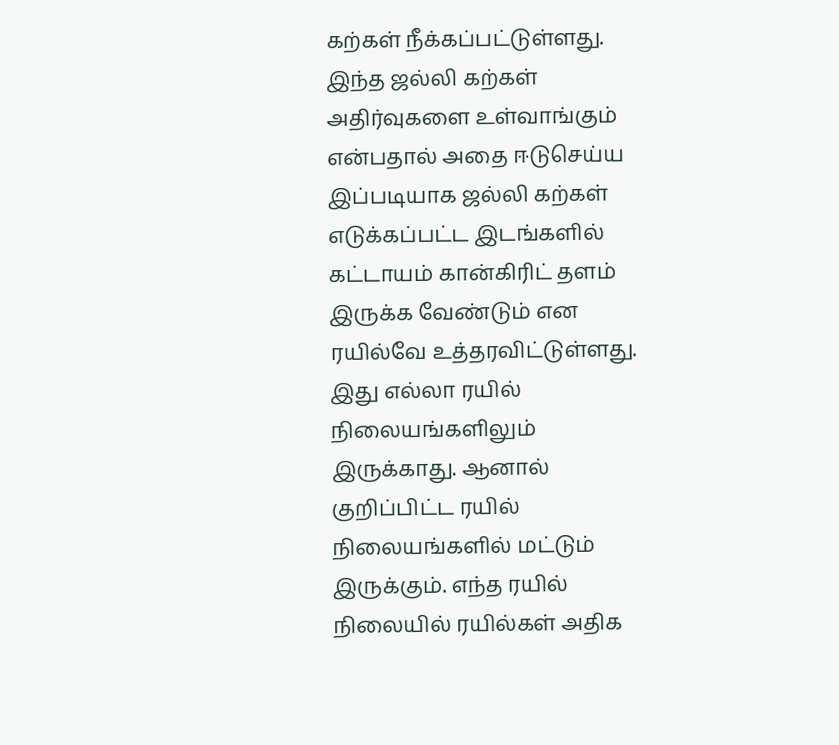கற்கள் நீக்கப்பட்டுள்ளது. இந்த ஜல்லி கற்கள் அதிர்வுகளை உள்வாங்கும் என்பதால் அதை ஈடுசெய்ய இப்படியாக ஜல்லி கற்கள் எடுக்கப்பட்ட இடங்களில் கட்டாயம் கான்கிரிட் தளம் இருக்க வேண்டும் என ரயில்வே உத்தரவிட்டுள்ளது. இது எல்லா ரயில் நிலையங்களிலும் இருக்காது. ஆனால் குறிப்பிட்ட ரயில் நிலையங்களில் மட்டும் இருக்கும். எந்த ரயில் நிலையில் ரயில்கள் அதிக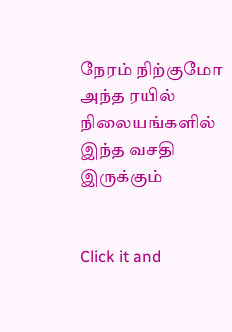நேரம் நிற்குமோ அந்த ரயில் நிலையங்களில் இந்த வசதி இருக்கும்


Click it and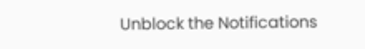Unblock the Notifications